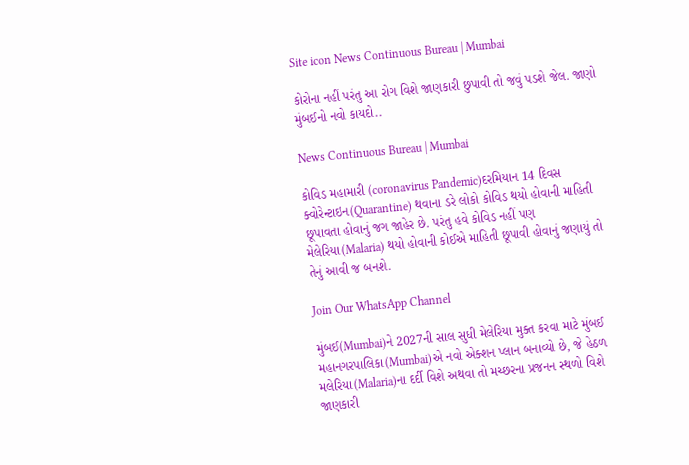Site icon News Continuous Bureau | Mumbai

કોરોના નહીં પરંતુ આ રોગ વિશે જાણકારી છુપાવી તો જવું પડશે જેલ. જાણો મુંબઈનો નવો કાયદો..

News Continuous Bureau | Mumbai

કોવિડ મહામારી (coronavirus Pandemic)દરમિયાન 14 દિવસ ક્વોરેન્ટાઇન(Quarantine) થવાના ડરે લોકો કોવિડ થયો હોવાની માહિતી છૂપાવતા હોવાનું જગ જાહેર છે. પરંતુ હવે કોવિડ નહીં પણ મેલેરિયા(Malaria) થયો હોવાની કોઈએ માહિતી છૂપાવી હોવાનું જણાયું તો તેનું આવી જ બનશે.

Join Our WhatsApp Channel

મુંબઈ(Mumbai)ને 2027ની સાલ સુધી મેલેરિયા મુક્ત કરવા માટે મુંબઈ મહાનગરપાલિકા(Mumbai)એ નવો એક્શન પ્લાન બનાવ્યો છે, જે હેઠળ મલેરિયા(Malaria)ના દર્દી વિશે અથવા તો મચ્છરના પ્રજનન સ્થળો વિશે જાણકારી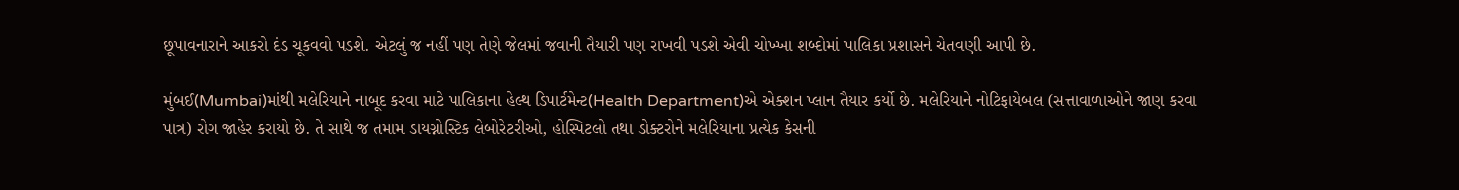છૂપાવનારાને આકરો દંડ ચૂકવવો પડશે. એટલું જ નહીં પણ તેણે જેલમાં જવાની તૈયારી પણ રાખવી પડશે એવી ચોખ્ખા શબ્દોમાં પાલિકા પ્રશાસને ચેતવણી આપી છે.

મુંબઈ(Mumbai)માંથી મલેરિયાને નાબૂદ કરવા માટે પાલિકાના હેલ્થ ડિપાર્ટમેન્ટ(Health Department)એ એક્શન પ્લાન તૈયાર કર્યો છે. મલેરિયાને નોટિફાયેબલ (સત્તાવાળાઓને જાણ કરવા પાત્ર) રોગ જાહેર કરાયો છે. તે સાથે જ તમામ ડાયગ્નોસ્ટિક લેબોરેટરીઓ, હોસ્પિટલો તથા ડોક્ટરોને મલેરિયાના પ્રત્યેક કેસની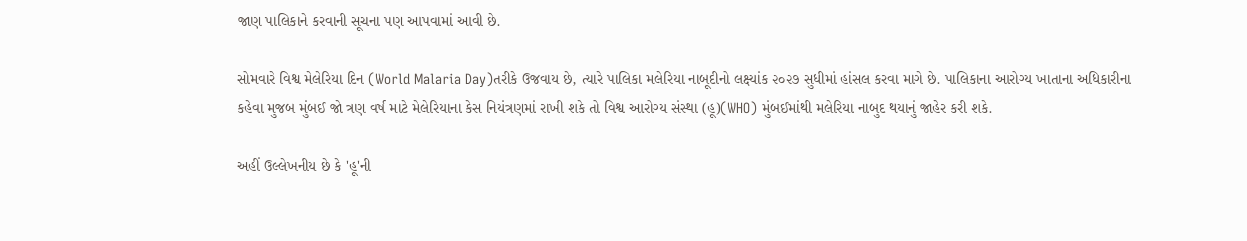જાણ પાલિકાને કરવાની સૂચના પણ આપવામાં આવી છે.

સોમવારે વિશ્વ મેલેરિયા દિન (World Malaria Day)તરીકે ઉજવાય છે, ત્યારે પાલિકા મલેરિયા નાબૂદીનો લક્ષ્યાંક ૨૦૨૭ સુધીમાં હાંસલ કરવા માગે છે. પાલિકાના આરોગ્ય ખાતાના અધિકારીના કહેવા મુજબ મુંબઈ જો ત્રણ વર્ષ માટે મેલેરિયાના કેસ નિયંત્રણમાં રાખી શકે તો વિશ્વ આરોગ્ય સંસ્થા (હૂ)(WHO) મુંબઈમાંથી મલેરિયા નાબુદ થયાનું જાહેર કરી શકે.

અહીં ઉલ્લેખનીય છે કે 'હૂ'ની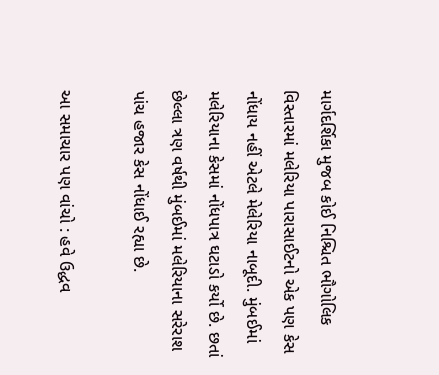માર્ગદર્શિકા મુજબ કોઈ નિશ્ચિત ભૌગોલિક વિસ્તારમાં મલેરિયા પારાસાઈટનો એક પણ કેસ નોંધાય નહીં એટલે મેલેરિયા નાબૂદી. મુંબઈમાં મલેરિયાના કેસમાં નોંધપાત્ર ઘટાડો કર્યો છે. છતાં છેલ્લા ત્રણ વર્ષથી મુંબઈમાં મલેરિયાના સરેરાશ પાંચ હજાર કેસ નોંધાઈ રહ્યા છે.

આ સમાચાર પણ વાંચો : હવે ઉદ્ધવ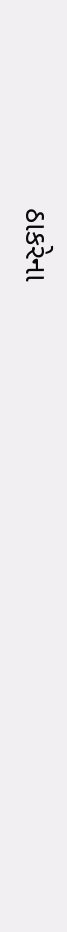ઠાકરેના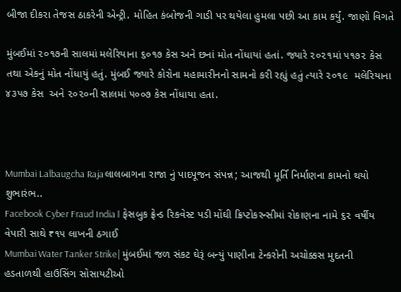બીજા દીકરા તેજસ ઠાકરેની એન્ટ્રી. મોહિત કંબોજની ગાડી પર થયેલા હુમલા પછી આ કામ કર્યું. જાણો વિગતે

મુંબઈમાં ૨૦૧૭ની સાલમાં મલેરિયાના ૬૦૧૭ કેસ અને છનાં મોત નોંધાયાં હતાં. જ્યારે ૨૦૨૧માં ૫૧૭૨ કેસ તથા એકનું મોત નોંધાયું હતું. મુંબઈ જ્યારે કોરોના મહામારીનનો સામનો કરી રહ્યું હતું ત્યારે ૨૦૧૯  મલેરિયાના ૪૩૫૭ કેસ  અને ૨૦૨૦ની સાલમાં ૫૦૦૭ કેસ નોંધાયા હતા.



Mumbai Lalbaugcha Rajaલાલબાગના રાજા નું પાદપૂજન સંપન્ન; આજથી મૂર્તિ નિર્માણના કામનો થયો શુભારંભ..
Facebook Cyber Fraud India। ફેસબુક ફ્રેન્ડ રિકવેસ્ટ પડી મોંઘી ક્રિપ્ટોકરન્સીમાં રોકાણના નામે ૬૨ વર્ષીય વેપારી સાથે ₹૧૫ લાખની ઠગાઈ
Mumbai Water Tanker Strike| મુંબઈમાં જળ સંકટ ઘેરૂં બન્યું પાણીના ટેન્કરોની અચોક્કસ મુદતની હડતાળથી હાઉસિંગ સોસાયટીઓ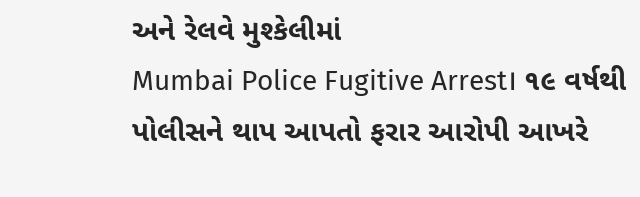અને રેલવે મુશ્કેલીમાં
Mumbai Police Fugitive Arrest। ૧૯ વર્ષથી પોલીસને થાપ આપતો ફરાર આરોપી આખરે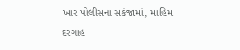ખાર પોલીસના સકંજામાં, માહિમ દરગાહ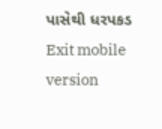પાસેથી ધરપકડ
Exit mobile version